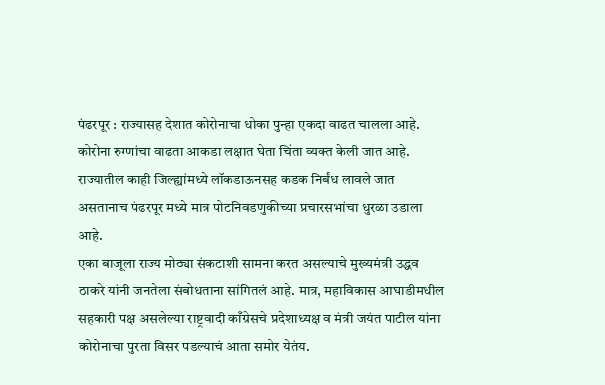पंढरपूर : राज्यासह देशात कोरोनाचा धोका पुन्हा एकदा वाढत चालला आहे. कोरोना रुग्णांचा वाढता आकडा लक्षात घेता चिंता व्यक्त केली जात आहे. राज्यातील काही जिल्ह्यांमध्ये लॉकडाऊनसह कडक निर्बंध लावले जात असतानाच पंढरपूर मध्ये मात्र पोटनिवडणुकीच्या प्रचारसभांचा धुरळा उडाला आहे.
एका बाजूला राज्य मोठ्या संकटाशी सामना करत असल्याचे मुख्यमंत्री उद्धव ठाकरे यांनी जनतेला संबोधताना सांगितलं आहे. मात्र, महाविकास आघाडीमधील सहकारी पक्ष असलेल्या राष्ट्रवादी काँग्रेसचे प्रदेशाध्यक्ष व मंत्री जयंत पाटील यांना कोरोनाचा पुरता विसर पडल्याचं आता समोर येतंय.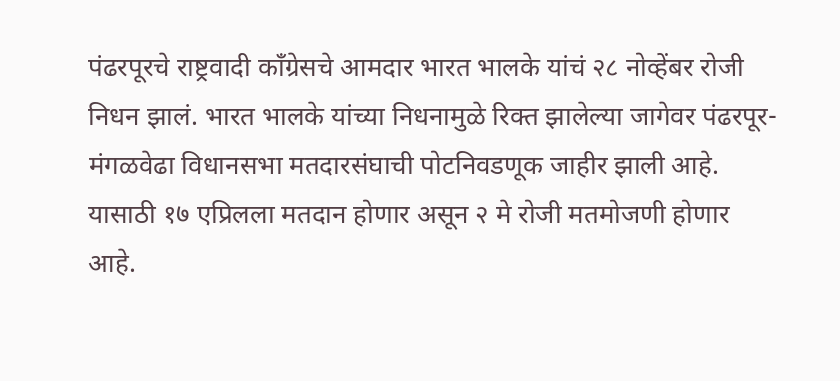पंढरपूरचे राष्ट्रवादी काँग्रेसचे आमदार भारत भालके यांचं २८ नोव्हेंबर रोजी निधन झालं. भारत भालके यांच्या निधनामुळे रिक्त झालेल्या जागेवर पंढरपूर-मंगळवेढा विधानसभा मतदारसंघाची पोटनिवडणूक जाहीर झाली आहे. यासाठी १७ एप्रिलला मतदान होणार असून २ मे रोजी मतमोजणी होणार आहे.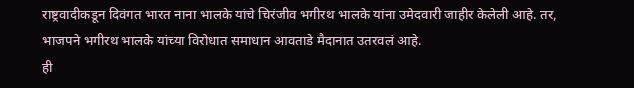राष्ट्रवादीकडून दिवंगत भारत नाना भालके यांचे चिरंजीव भगीरथ भालके यांना उमेदवारी जाहीर केलेली आहे. तर, भाजपने भगीरथ भालके यांच्या विरोधात समाधान आवताडे मैदानात उतरवलं आहे.
ही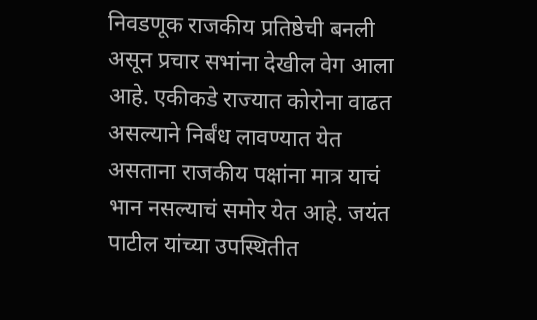निवडणूक राजकीय प्रतिष्ठेची बनली असून प्रचार सभांना देखील वेग आला आहे. एकीकडे राज्यात कोरोना वाढत असल्याने निर्बंध लावण्यात येत असताना राजकीय पक्षांना मात्र याचं भान नसल्याचं समोर येत आहे. जयंत पाटील यांच्या उपस्थितीत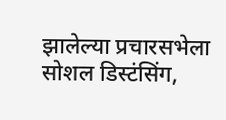झालेल्या प्रचारसभेला सोशल डिस्टंसिंग,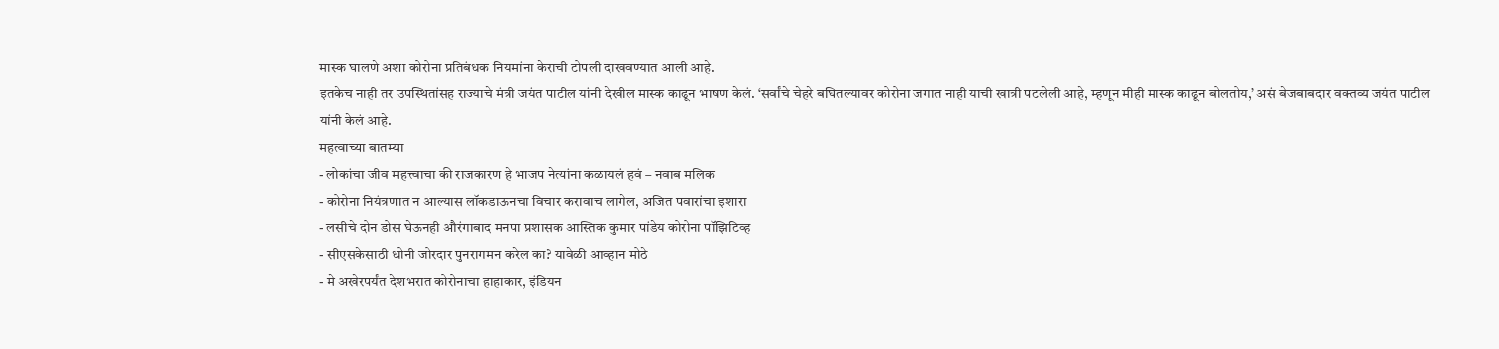मास्क घालणे अशा कोरोना प्रतिबंधक नियमांना केराची टोपली दाखवण्यात आली आहे.
इतकेच नाही तर उपस्थितांसह राज्याचे मंत्री जयंत पाटील यांनी देखील मास्क काढून भाषण केलं. ‘सर्वांचे चेहरे बघितल्यावर कोरोना जगात नाही याची खात्री पटलेली आहे, म्हणून मीही मास्क काढून बोलतोय,’ असं बेजबाबदार वक्तव्य जयंत पाटील यांनी केलं आहे.
महत्वाच्या बातम्या
- लोकांचा जीव महत्त्वाचा की राजकारण हे भाजप नेत्यांना कळायलं हवं – नवाब मलिक
- कोरोना नियंत्रणात न आल्यास लॉकडाऊनचा विचार करावाच लागेल, अजित पवारांचा इशारा
- लसीचे दोन डोस घेऊनही औरंगाबाद मनपा प्रशासक आस्तिक कुमार पांडेय कोरोना पॉझिटिव्ह
- सीएसकेसाठी धोनी जोरदार पुनरागमन करेल का? यावेळी आव्हान मोठे
- मे अखेरपर्यंत देशभरात कोरोनाचा हाहाकार, इंडियन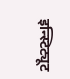इन्स्टिट्यूट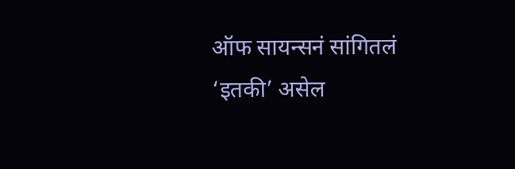ऑफ सायन्सनं सांगितलं ‘इतकी’ असेल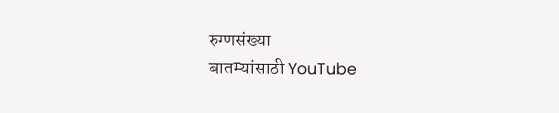रुग्णसंख्या
बातम्यांसाठी YouTube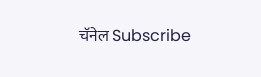चॅनेल Subscribe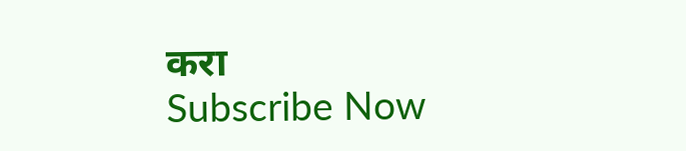करा
Subscribe Now